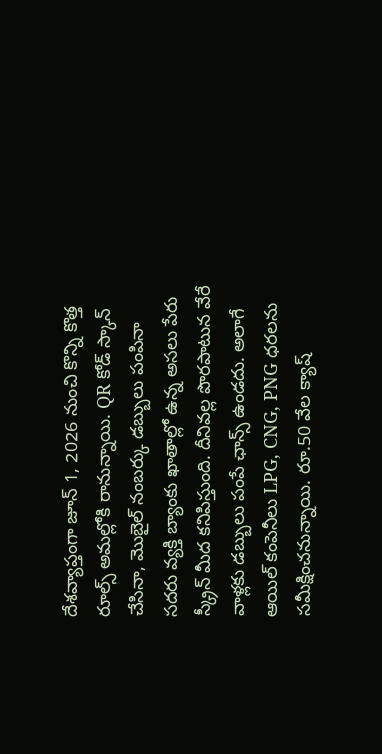దేశవ్యాప్తంగా జూన్ 1, 2026 నుంచి కొన్ని కొత్త రూల్స్ అమల్లోకి రానున్నాయి. QR కోడ్ స్కాన్ చేసినా, మొబైల్ నంబర్కు డబ్బులు పంపినా సదరు వ్యక్తి బ్యాంకు ఖాతాల్లో ఉన్న అసలు పేరు స్క్రీన్ మీద కనిపిస్తుంది. దీనివల్ల పొరపాటున వేరే వాళ్లకు డబ్బులు పంపే ఛాన్స్ ఉండదు. అలాగే ఆయిల్ కంపెనీలు LPG, CNG, PNG ధరలను సమీక్షించనున్నాయి. రూ.50 వేల క్యాష్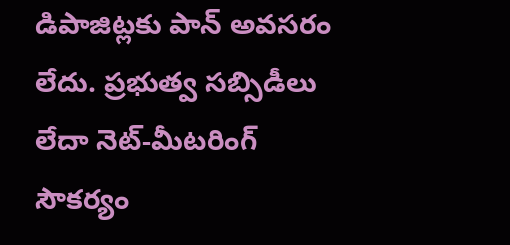డిపాజిట్లకు పాన్ అవసరం లేదు. ప్రభుత్వ సబ్సిడీలు లేదా నెట్-మీటరింగ్ సౌకర్యం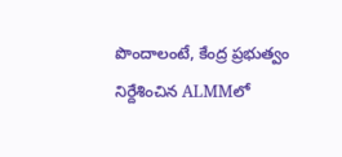పొందాలంటే, కేంద్ర ప్రభుత్వం నిర్దేశించిన ALMMలో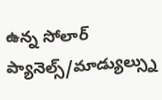ఉన్న సోలార్ ప్యానెల్స్/మాడ్యుల్స్ను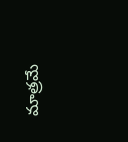మాత్రమే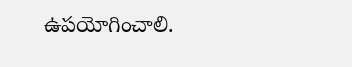ఉపయోగించాలి.